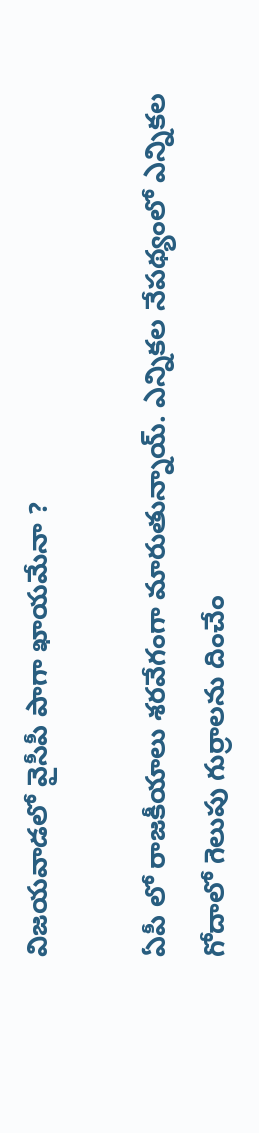విజయవాడలో వైసీపీ పాగా ఖాయమేనా ?

ఏపీ లో రాజకీయాలు శరవేగంగా మారుతున్నాయ్. ఎన్నికల నేపథ్యంలో ఎన్నికల గోదాలో గెలుపు గుర్రాలను దించేం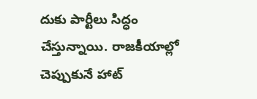దుకు పార్టీలు సిద్ధం చేస్తున్నాయి. రాజకీయాల్లో చెప్పుకునే హాట్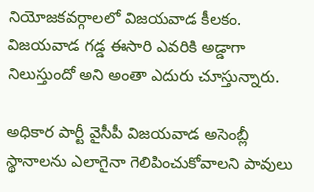నియోజకవర్గాలలో విజయవాడ కీలకం. విజయవాడ గడ్డ ఈసారి ఎవరికి అడ్డాగా నిలుస్తుందో అని అంతా ఎదురు చూస్తున్నారు.

అధికార పార్టీ వైసీపీ విజయవాడ అసెంబ్లీ స్థానాలను ఎలాగైనా గెలిపించుకోవాలని పావులు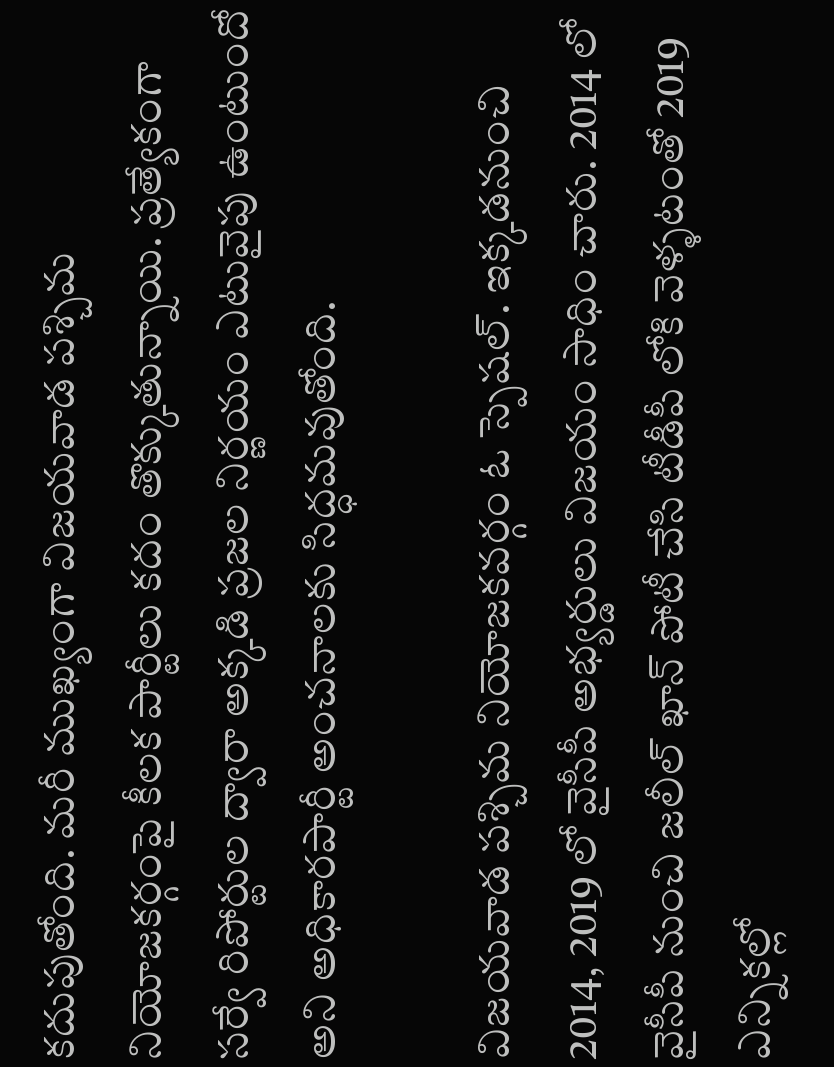కదుపుతోంది. మరీ ముఖ్యంగా విజయవాడ పశ్చిమ నియోజకర్గంపై కీలక పార్టీలు కదం తొక్కుతున్నాయి. ప్రత్యేకంగా సర్వే రిపోర్టుల ద్వారా అక్కడి ప్రజల నిర్ణయం ఎటువైపు ఉంటుందో అని అధికారపార్టీ అంచనాలకు సిద్ధమవుతోంది.

విజయవాడ పశ్చిమ నియోజకవర్గం ఓ స్పెషల్. ఇక్కడనుంచి 2014, 2019 లో వైసీపీ అభ్యర్డులు విజయం సాధిం చారు. 2014 లో వైసీపీ నుంచి జలీల్ ఖాన్ పోటీ చేసి టీడీపీ లోకి వెళ్ళటంతో 2019 ఎన్నికల్లో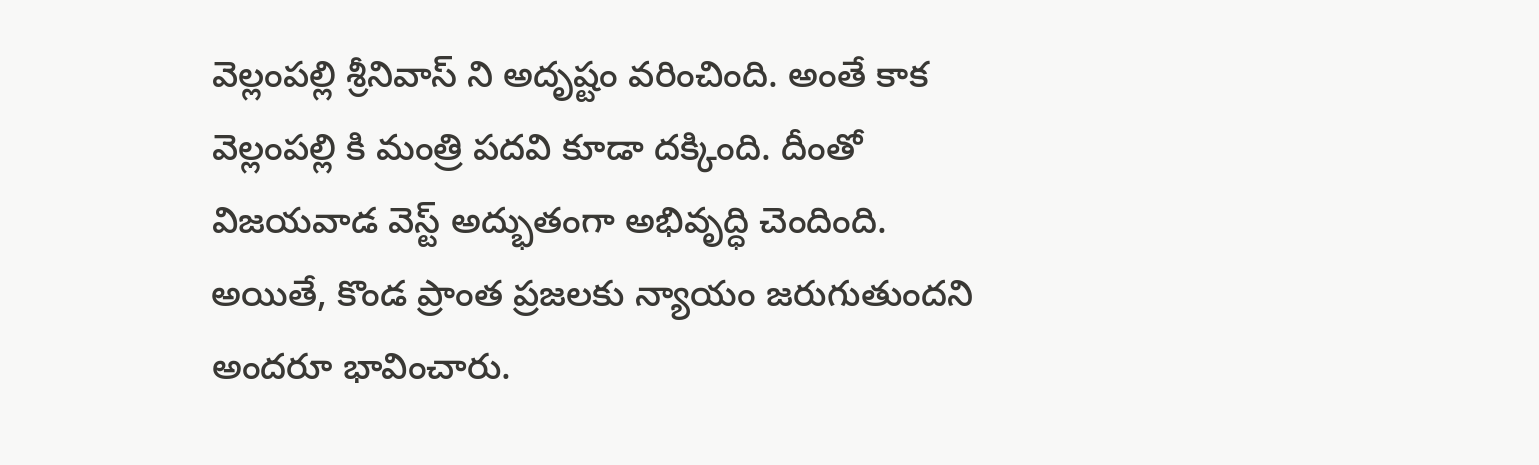వెల్లంపల్లి శ్రీనివాస్ ని అదృష్టం వరించింది. అంతే కాక వెల్లంపల్లి కి మంత్రి పదవి కూడా దక్కింది. దీంతో విజయవాడ వెస్ట్ అద్భుతంగా అభివృద్ధి చెందింది. అయితే, కొండ ప్రాంత ప్రజలకు న్యాయం జరుగుతుందని అందరూ భావించారు.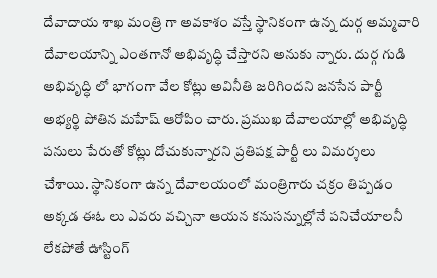దేవాదాయ శాఖ మంత్రి గా అవకాశం వస్తే స్థానికంగా ఉన్న దుర్గ అమ్మవారి దేవాలయాన్ని ఎంతగానో అభివృద్ధి చేస్తారని అనుకు న్నారు. దుర్గ గుడి అభివృద్ధి లో భాగంగా వేల కోట్లు అవినీతి జరిగిందని జనసేన పార్టీ అభ్యర్థి పోతిన మహేష్ ఆరోపిం చారు. ప్రముఖ దేవాలయాల్లో అభివృద్ధి పనులు పేరుతో కోట్లు దోచుకున్నారని ప్రతిపక్ష పార్టీ లు విమర్శలు చేశాయి. స్థానికంగా ఉన్న దేవాలయంలో మంత్రిగారు చక్రం తిప్పడం అక్కడ ఈఓ లు ఎవరు వచ్చినా ఆయన కనుసన్నుల్లోనే పనిచేయాలనీ లేకపోతే ఊస్టింగ్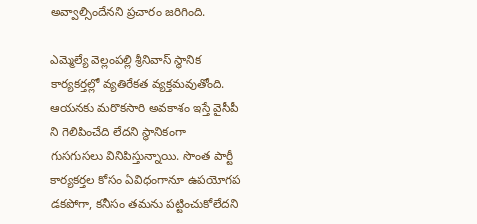అవ్వాల్సిందేనని ప్రచారం జరిగింది.

ఎమ్మెల్యే వెల్లంపల్లి శ్రీనివాస్ స్థానిక కార్యకర్తల్లో వ్యతిరేకత వ్యక్తమవుతోంది. ఆయనకు మరొకసారి అవకాశం ఇస్తే వైసీపీ ని గెలిపించేది లేదని స్థానికంగా గుసగుసలు వినిపిస్తున్నాయి. సొంత పార్టీ కార్యకర్తల కోసం ఏవిధంగానూ ఉపయోగప డకపోగా, కనీసం తమను పట్టించుకోలేదని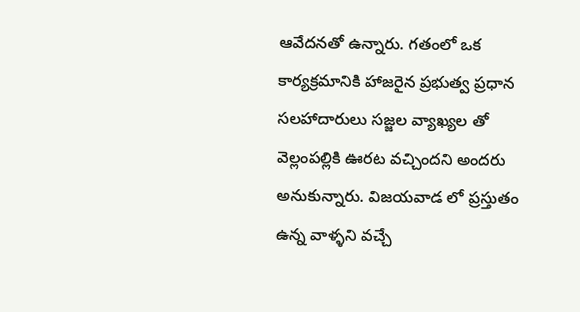ఆవేదనతో ఉన్నారు. గతంలో ఒక కార్యక్రమానికి హాజరైన ప్రభుత్వ ప్రధాన సలహాదారులు సజ్జల వ్యాఖ్యల తో వెల్లంపల్లికి ఊరట వచ్చిందని అందరు అనుకున్నారు. విజయవాడ లో ప్రస్తుతం ఉన్న వాళ్ళని వచ్చే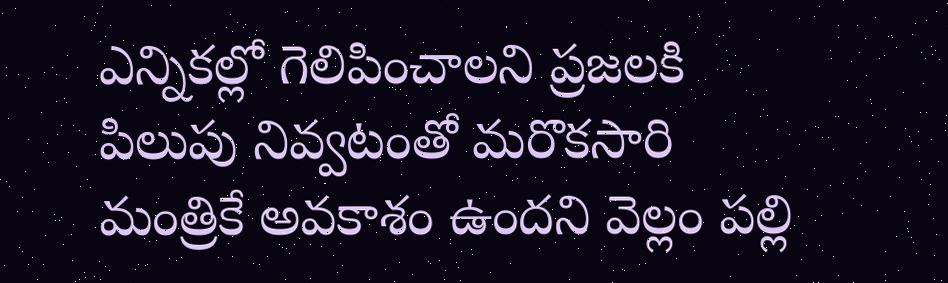ఎన్నికల్లో గెలిపించాలని ప్రజలకి పిలుపు నివ్వటంతో మరొకసారి మంత్రికే అవకాశం ఉందని వెల్లం పల్లి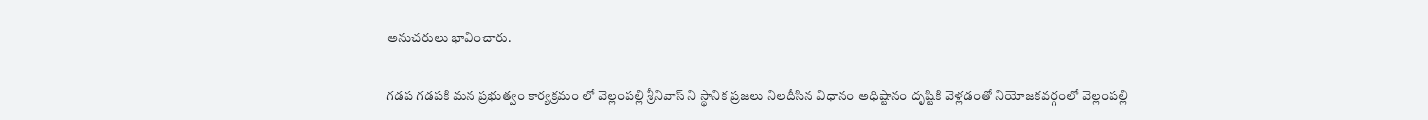అనుచరులు భావించారు.

గడప గడపకి మన ప్రభుత్వం కార్యక్రమం లో వెల్లంపల్లి శ్రీనివాస్ ని స్థానిక ప్రజలు నిలదీసిన విధానం అధిష్టానం దృష్టికి వెళ్లడంతో నియోజకవర్గంలో వెల్లంపల్లి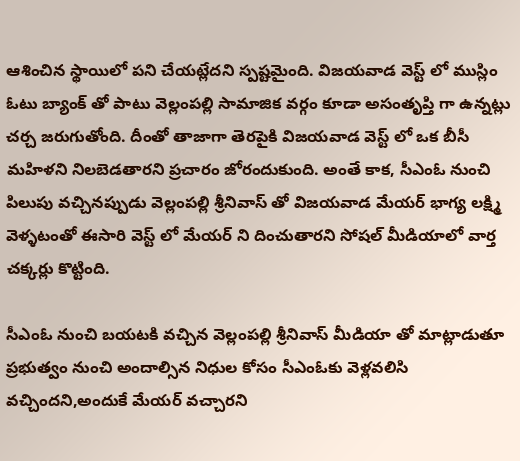ఆశించిన స్థాయిలో పని చేయట్లేదని స్పష్టమైంది. విజయవాడ వెస్ట్ లో ముస్లిం ఓటు బ్యాంక్ తో పాటు వెల్లంపల్లి సామాజిక వర్గం కూడా అసంతృప్తి గా ఉన్నట్లు చర్చ జరుగుతోంది. దీంతో తాజాగా తెరపైకి విజయవాడ వెస్ట్ లో ఒక బీసీ మహిళని నిలబెడతారని ప్రచారం జోరందుకుంది. అంతే కాక, సీఎంఓ నుంచి పిలుపు వచ్చినప్పుడు వెల్లంపల్లి శ్రీనివాస్ తో విజయవాడ మేయర్ భాగ్య లక్ష్మి వెళ్ళటంతో ఈసారి వెస్ట్ లో మేయర్ ని దించుతారని సోషల్ మీడియాలో వార్త చక్కర్లు కొట్టింది.

సీఎంఓ నుంచి బయటకి వచ్చిన వెల్లంపల్లి శ్రీనివాస్ మీడియా తో మాట్లాడుతూ ప్రభుత్వం నుంచి అందాల్సిన నిధుల కోసం సీఎంఓకు వెళ్లవలిసి వచ్చిందని,అందుకే మేయర్ వచ్చారని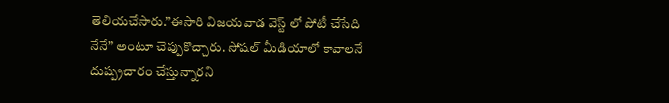తెలియచేసారు.”ఈసారి విజయవాడ వెస్ట్ లో పోటీ చేసేది నేనే” అంటూ చెప్పుకొచ్చారు. సోషల్ మీడియాలో కావాలనే దుష్ప్రచారం చేస్తున్నారని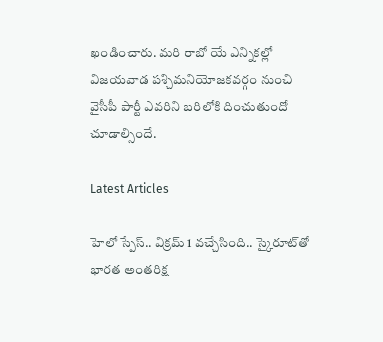ఖండించారు. మరి రాబో యే ఎన్నికల్లో విజయవాడ పశ్చిమనియోజకవర్గం నుంచి వైసీపీ పార్టీ ఎవరిని బరిలోకి దించుతుందో చూడాల్సిందే.

Latest Articles

హెలో స్పేస్‌.. విక్రమ్‌ 1 వచ్చేసింది.. స్కైరూట్‌తో భారత అంతరిక్ష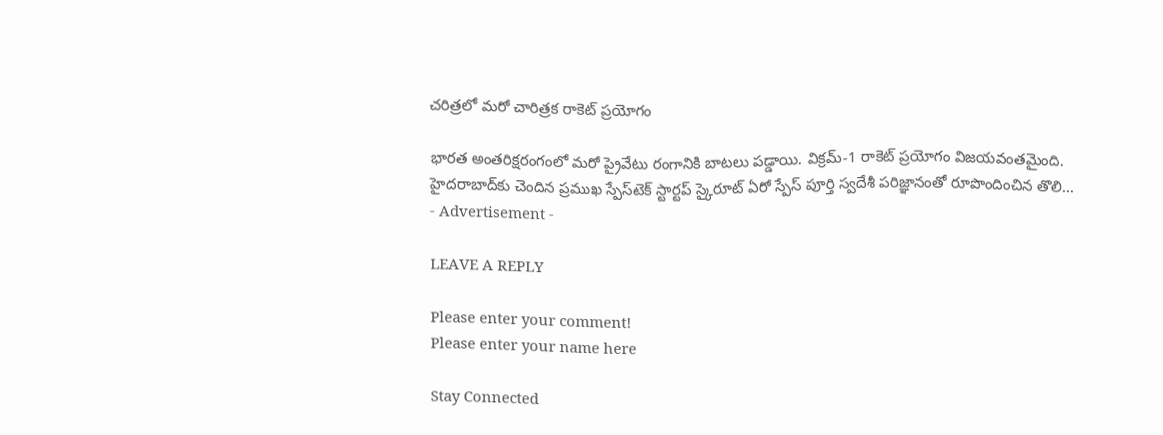చరిత్రలో మరో చారిత్రక రాకెట్‌ ప్రయోగం

భారత అంతరిక్షరంగంలో మరో ప్రైవేటు రంగానికి బాటలు పడ్డాయి. విక్రమ్‌-1 రాకెట్‌ ప్రయోగం విజయవంతమైంది. హైదరాబాద్‌కు చెందిన ప్రముఖ స్పేస్‌టెక్‌ స్టార్టప్‌ స్కైరూట్‌ ఏరో స్పేస్‌ పూర్తి స్వదేశీ పరిజ్ఞానంతో రూపొందించిన తొలి...
- Advertisement -

LEAVE A REPLY

Please enter your comment!
Please enter your name here

Stay Connected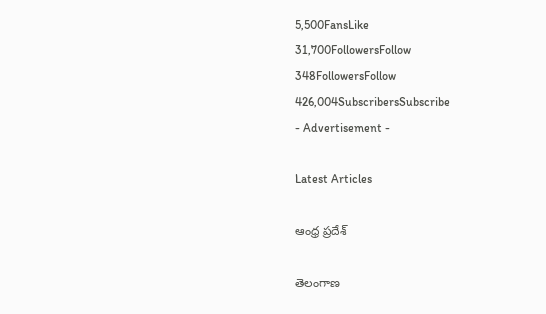5,500FansLike
31,700FollowersFollow
348FollowersFollow
426,004SubscribersSubscribe
- Advertisement -

Latest Articles

ఆంధ్ర ప్రదేశ్

తెలంగాణ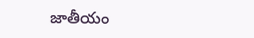జాతీయం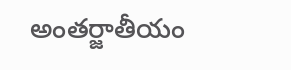అంతర్జాతీయం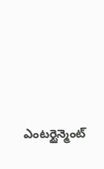ఎంటర్టైన్మెంట్